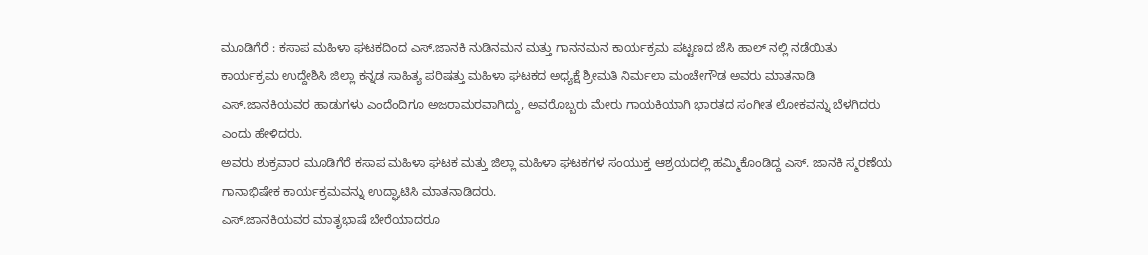ಮೂಡಿಗೆರೆ : ಕಸಾಪ ಮಹಿಳಾ ಘಟಕದಿಂದ ಎಸ್.ಜಾನಕಿ ನುಡಿನಮನ ಮತ್ತು ಗಾನನಮನ ಕಾರ್ಯಕ್ರಮ ಪಟ್ಟಣದ ಜೆಸಿ ಹಾಲ್ ನಲ್ಲಿ ನಡೆಯಿತು
ಕಾರ್ಯಕ್ರಮ ಉದ್ದೇಶಿಸಿ ಜಿಲ್ಲಾ ಕನ್ನಡ ಸಾಹಿತ್ಯ ಪರಿಷತ್ತು ಮಹಿಳಾ ಘಟಕದ ಅಧ್ಯಕ್ಷೆ ಶ್ರೀಮತಿ ನಿರ್ಮಲಾ ಮಂಚೇಗೌಡ ಅವರು ಮಾತನಾಡಿ ಎಸ್.ಜಾನಕಿಯವರ ಹಾಡುಗಳು ಎಂದೆಂದಿಗೂ ಅಜರಾಮರವಾಗಿದ್ದು, ಅವರೊಬ್ಬರು ಮೇರು ಗಾಯಕಿಯಾಗಿ ಭಾರತದ ಸಂಗೀತ ಲೋಕವನ್ನು ಬೆಳಗಿದರು ಎಂದು ಹೇಳಿದರು.
ಅವರು ಶುಕ್ರವಾರ ಮೂಡಿಗೆರೆ ಕಸಾಪ ಮಹಿಳಾ ಘಟಕ ಮತ್ತು ಜಿಲ್ಲಾ ಮಹಿಳಾ ಘಟಕಗಳ ಸಂಯುಕ್ತ ಆಶ್ರಯದಲ್ಲಿ ಹಮ್ಮಿಕೊಂಡಿದ್ದ ಎಸ್. ಜಾನಕಿ ಸ್ಮರಣೆಯ ಗಾನಾಭಿಷೇಕ ಕಾರ್ಯಕ್ರಮವನ್ನು ಉದ್ಘಾಟಿಸಿ ಮಾತನಾಡಿದರು.
ಎಸ್.ಜಾನಕಿಯವರ ಮಾತೃಭಾಷೆ ಬೇರೆಯಾದರೂ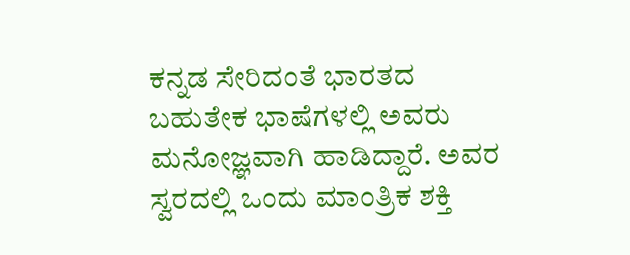ಕನ್ನಡ ಸೇರಿದಂತೆ ಭಾರತದ ಬಹುತೇಕ ಭಾಷೆಗಳಲ್ಲಿ ಅವರು ಮನೋಜ್ಞವಾಗಿ ಹಾಡಿದ್ದಾರೆ. ಅವರ ಸ್ವರದಲ್ಲಿ ಒಂದು ಮಾಂತ್ರಿಕ ಶಕ್ತಿ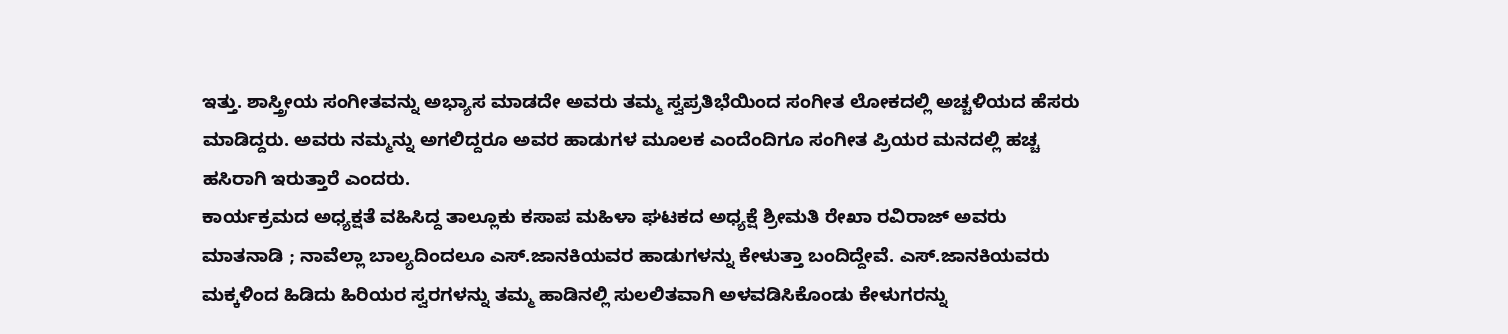ಇತ್ತು. ಶಾಸ್ತ್ರೀಯ ಸಂಗೀತವನ್ನು ಅಭ್ಯಾಸ ಮಾಡದೇ ಅವರು ತಮ್ಮ ಸ್ವಪ್ರತಿಭೆಯಿಂದ ಸಂಗೀತ ಲೋಕದಲ್ಲಿ ಅಚ್ಚಳಿಯದ ಹೆಸರು ಮಾಡಿದ್ದರು. ಅವರು ನಮ್ಮನ್ನು ಅಗಲಿದ್ದರೂ ಅವರ ಹಾಡುಗಳ ಮೂಲಕ ಎಂದೆಂದಿಗೂ ಸಂಗೀತ ಪ್ರಿಯರ ಮನದಲ್ಲಿ ಹಚ್ಚ ಹಸಿರಾಗಿ ಇರುತ್ತಾರೆ ಎಂದರು.
ಕಾರ್ಯಕ್ರಮದ ಅಧ್ಯಕ್ಷತೆ ವಹಿಸಿದ್ದ ತಾಲ್ಲೂಕು ಕಸಾಪ ಮಹಿಳಾ ಘಟಕದ ಅಧ್ಯಕ್ಷೆ ಶ್ರೀಮತಿ ರೇಖಾ ರವಿರಾಜ್ ಅವರು ಮಾತನಾಡಿ ; ನಾವೆಲ್ಲಾ ಬಾಲ್ಯದಿಂದಲೂ ಎಸ್.ಜಾನಕಿಯವರ ಹಾಡುಗಳನ್ನು ಕೇಳುತ್ತಾ ಬಂದಿದ್ದೇವೆ. ಎಸ್.ಜಾನಕಿಯವರು ಮಕ್ಕಳಿಂದ ಹಿಡಿದು ಹಿರಿಯರ ಸ್ವರಗಳನ್ನು ತಮ್ಮ ಹಾಡಿನಲ್ಲಿ ಸುಲಲಿತವಾಗಿ ಅಳವಡಿಸಿಕೊಂಡು ಕೇಳುಗರನ್ನು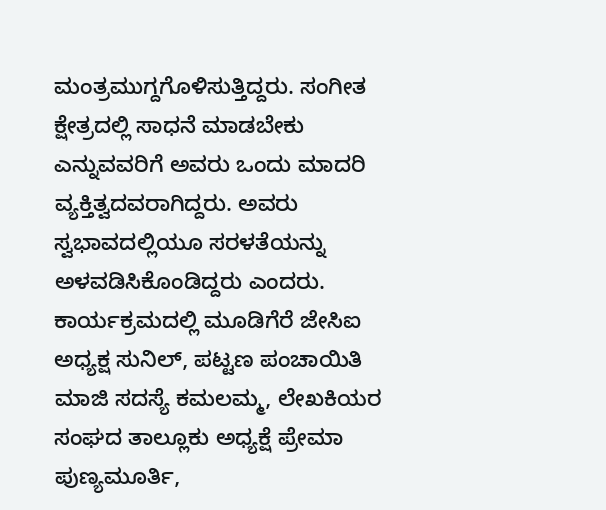ಮಂತ್ರಮುಗ್ದಗೊಳಿಸುತ್ತಿದ್ದರು. ಸಂಗೀತ ಕ್ಷೇತ್ರದಲ್ಲಿ ಸಾಧನೆ ಮಾಡಬೇಕು ಎನ್ನುವವರಿಗೆ ಅವರು ಒಂದು ಮಾದರಿ ವ್ಯಕ್ತಿತ್ವದವರಾಗಿದ್ದರು. ಅವರು ಸ್ವಭಾವದಲ್ಲಿಯೂ ಸರಳತೆಯನ್ನು ಅಳವಡಿಸಿಕೊಂಡಿದ್ದರು ಎಂದರು.
ಕಾರ್ಯಕ್ರಮದಲ್ಲಿ ಮೂಡಿಗೆರೆ ಜೇಸಿಐ ಅಧ್ಯಕ್ಷ ಸುನಿಲ್, ಪಟ್ಟಣ ಪಂಚಾಯಿತಿ ಮಾಜಿ ಸದಸ್ಯೆ ಕಮಲಮ್ಮ, ಲೇಖಕಿಯರ ಸಂಘದ ತಾಲ್ಲೂಕು ಅಧ್ಯಕ್ಷೆ ಪ್ರೇಮಾ ಪುಣ್ಯಮೂರ್ತಿ,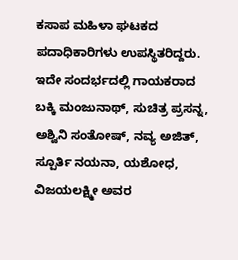ಕಸಾಪ ಮಹಿಳಾ ಘಟಕದ ಪದಾಧಿಕಾರಿಗಳು ಉಪಸ್ಥಿತರಿದ್ದರು.
ಇದೇ ಸಂದರ್ಭದಲ್ಲಿ ಗಾಯಕರಾದ ಬಕ್ಕಿ ಮಂಜುನಾಥ್, ಸುಚಿತ್ರ ಪ್ರಸನ್ನ, ಅಶ್ವಿನಿ ಸಂತೋಷ್, ನವ್ಯ ಅಜಿತ್, ಸ್ಪೂರ್ತಿ ನಯನಾ, ಯಶೋಧ, ವಿಜಯಲಕ್ಷ್ಮೀ ಅವರ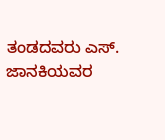ತಂಡದವರು ಎಸ್. ಜಾನಕಿಯವರ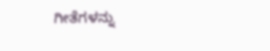ಗೀತೆಗಳನ್ನು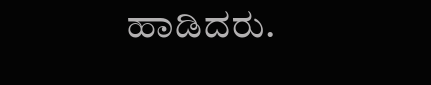ಹಾಡಿದರು.